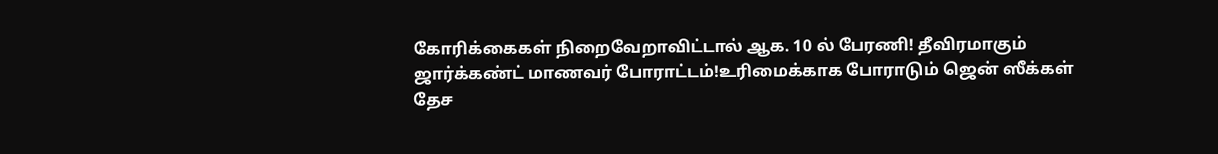கோரிக்கைகள் நிறைவேறாவிட்டால் ஆக. 10 ல் பேரணி! தீவிரமாகும் ஜார்க்கண்ட் மாணவர் போராட்டம்!உரிமைக்காக போராடும் ஜென் ஸீக்கள் தேச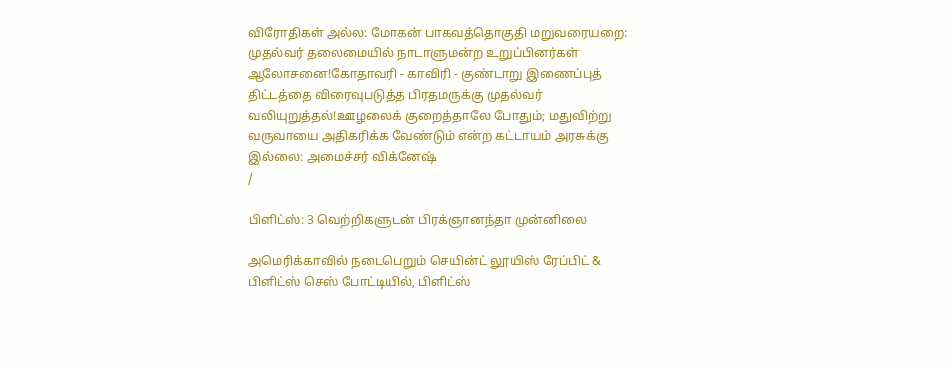விரோதிகள் அல்ல: மோகன் பாகவத்தொகுதி மறுவரையறை: முதல்வர் தலைமையில் நாடாளுமன்ற உறுப்பினர்கள் ஆலோசனை!கோதாவரி - காவிரி - குண்டாறு இணைப்புத் திட்டத்தை விரைவுபடுத்த பிரதமருக்கு முதல்வர் வலியுறுத்தல்!ஊழலைக் குறைத்தாலே போதும்; மதுவிற்று வருவாயை அதிகரிக்க வேண்டும் என்ற கட்டாயம் அரசுக்கு இல்லை: அமைச்சர் விக்னேஷ்
/

பிளிட்ஸ்: 3 வெற்றிகளுடன் பிரக்ஞானந்தா முன்னிலை

அமெரிக்காவில் நடைபெறும் செயின்ட் லூயிஸ் ரேப்பிட் & பிளிட்ஸ் செஸ் போட்டியில், பிளிட்ஸ்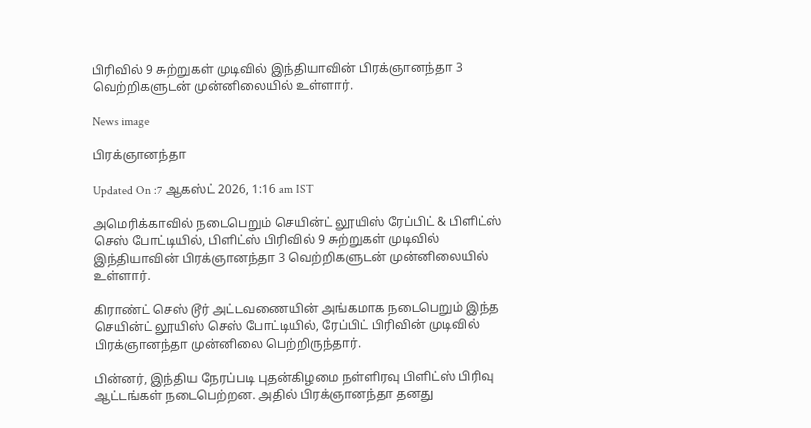பிரிவில் 9 சுற்றுகள் முடிவில் இந்தியாவின் பிரக்ஞானந்தா 3 வெற்றிகளுடன் முன்னிலையில் உள்ளார்.

News image

பிரக்ஞானந்தா

Updated On :7 ஆகஸ்ட் 2026, 1:16 am IST

அமெரிக்காவில் நடைபெறும் செயின்ட் லூயிஸ் ரேப்பிட் & பிளிட்ஸ் செஸ் போட்டியில், பிளிட்ஸ் பிரிவில் 9 சுற்றுகள் முடிவில் இந்தியாவின் பிரக்ஞானந்தா 3 வெற்றிகளுடன் முன்னிலையில் உள்ளார்.

கிராண்ட் செஸ் டூர் அட்டவணையின் அங்கமாக நடைபெறும் இந்த செயின்ட் லூயிஸ் செஸ் போட்டியில், ரேப்பிட் பிரிவின் முடிவில் பிரக்ஞானந்தா முன்னிலை பெற்றிருந்தார்.

பின்னர், இந்திய நேரப்படி புதன்கிழமை நள்ளிரவு பிளிட்ஸ் பிரிவு ஆட்டங்கள் நடைபெற்றன. அதில் பிரக்ஞானந்தா தனது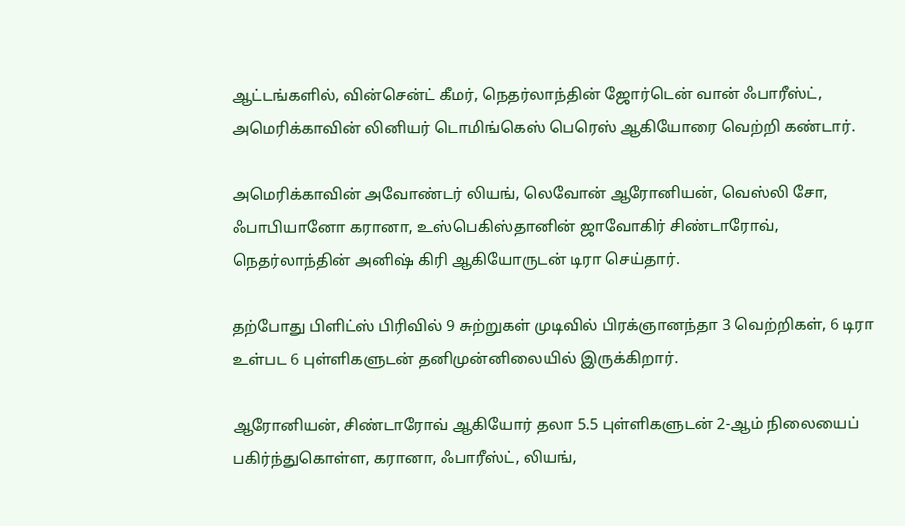ஆட்டங்களில், வின்சென்ட் கீமர், நெதர்லாந்தின் ஜோர்டென் வான் ஃபாரீஸ்ட், அமெரிக்காவின் லினியர் டொமிங்கெஸ் பெரெஸ் ஆகியோரை வெற்றி கண்டார்.

அமெரிக்காவின் அவோண்டர் லியங், லெவோன் ஆரோனியன், வெஸ்லி சோ, ஃபாபியானோ கரானா, உஸ்பெகிஸ்தானின் ஜாவோகிர் சிண்டாரோவ், நெதர்லாந்தின் அனிஷ் கிரி ஆகியோருடன் டிரா செய்தார்.

தற்போது பிளிட்ஸ் பிரிவில் 9 சுற்றுகள் முடிவில் பிரக்ஞானந்தா 3 வெற்றிகள், 6 டிரா உள்பட 6 புள்ளிகளுடன் தனிமுன்னிலையில் இருக்கிறார்.

ஆரோனியன், சிண்டாரோவ் ஆகியோர் தலா 5.5 புள்ளிகளுடன் 2-ஆம் நிலையைப் பகிர்ந்துகொள்ள, கரானா, ஃபாரீஸ்ட், லியங்,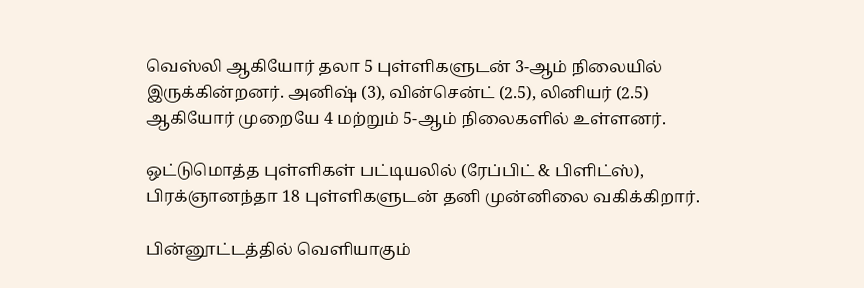வெஸ்லி ஆகியோர் தலா 5 புள்ளிகளுடன் 3-ஆம் நிலையில் இருக்கின்றனர். அனிஷ் (3), வின்சென்ட் (2.5), லினியர் (2.5) ஆகியோர் முறையே 4 மற்றும் 5-ஆம் நிலைகளில் உள்ளனர்.

ஒட்டுமொத்த புள்ளிகள் பட்டியலில் (ரேப்பிட் & பிளிட்ஸ்), பிரக்ஞானந்தா 18 புள்ளிகளுடன் தனி முன்னிலை வகிக்கிறார்.

பின்னூட்டத்தில் வெளியாகும்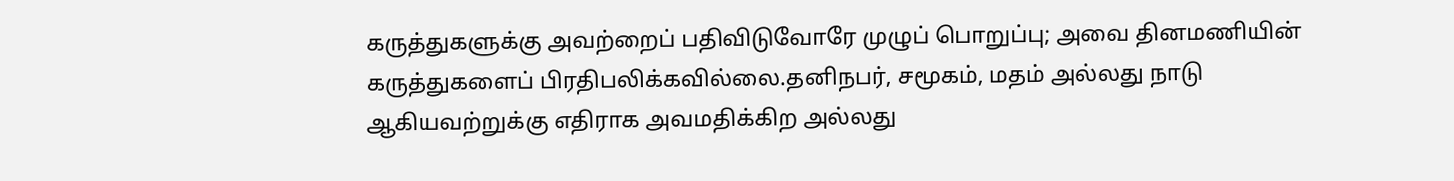கருத்துகளுக்கு அவற்றைப் பதிவிடுவோரே முழுப் பொறுப்பு; அவை தினமணியின் கருத்துகளைப் பிரதிபலிக்கவில்லை.தனிநபர், சமூகம், மதம் அல்லது நாடு ஆகியவற்றுக்கு எதிராக அவமதிக்கிற அல்லது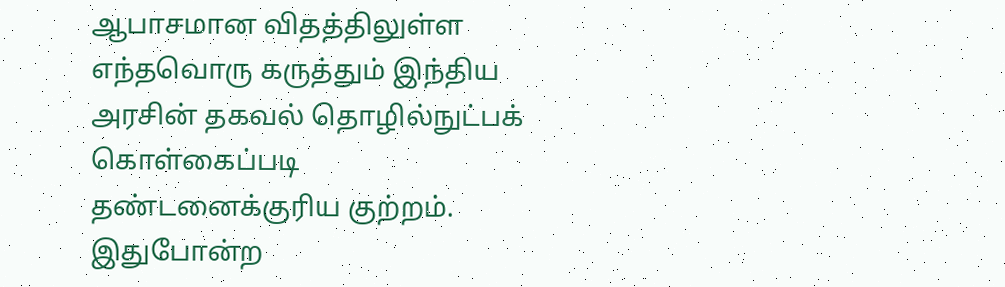ஆபாசமான விதத்திலுள்ள எந்தவொரு கருத்தும் இந்திய அரசின் தகவல் தொழில்நுட்பக் கொள்கைப்படி தண்டனைக்குரிய குற்றம். இதுபோன்ற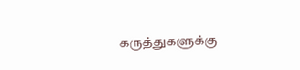கருத்துகளுக்கு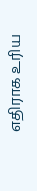எதிராக உரிய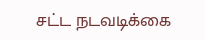சட்ட நடவடிக்கை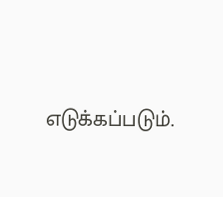எடுக்கப்படும்.